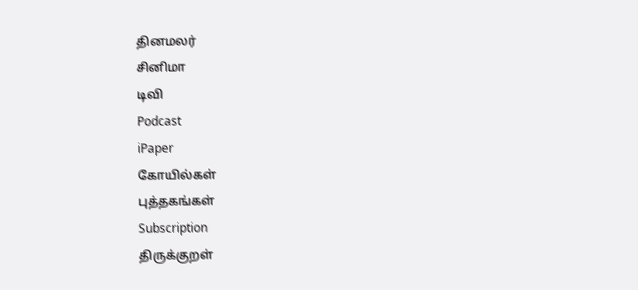தினமலர்
சினிமா
டிவி
Podcast
iPaper
கோயில்கள்
புத்தகங்கள்
Subscription
திருக்குறள்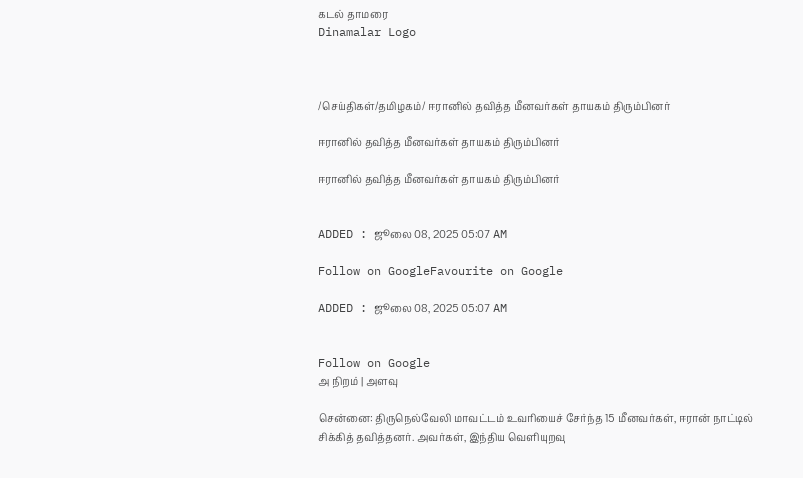கடல் தாமரை
Dinamalar Logo



/செய்திகள்/தமிழகம்/ ஈரானில் தவித்த மீனவர்கள் தாயகம் திரும்பினர்

ஈரானில் தவித்த மீனவர்கள் தாயகம் திரும்பினர்

ஈரானில் தவித்த மீனவர்கள் தாயகம் திரும்பினர்


ADDED : ஜூலை 08, 2025 05:07 AM

Follow on GoogleFavourite on Google

ADDED : ஜூலை 08, 2025 05:07 AM


Follow on Google
அ நிறம் | அளவு

சென்னை: திருநெல்வேலி மாவட்டம் உவரியைச் சேர்ந்த 15 மீனவர்கள், ஈரான் நாட்டில் சிக்கித் தவித்தனர். அவர்கள், இந்திய வெளியுறவு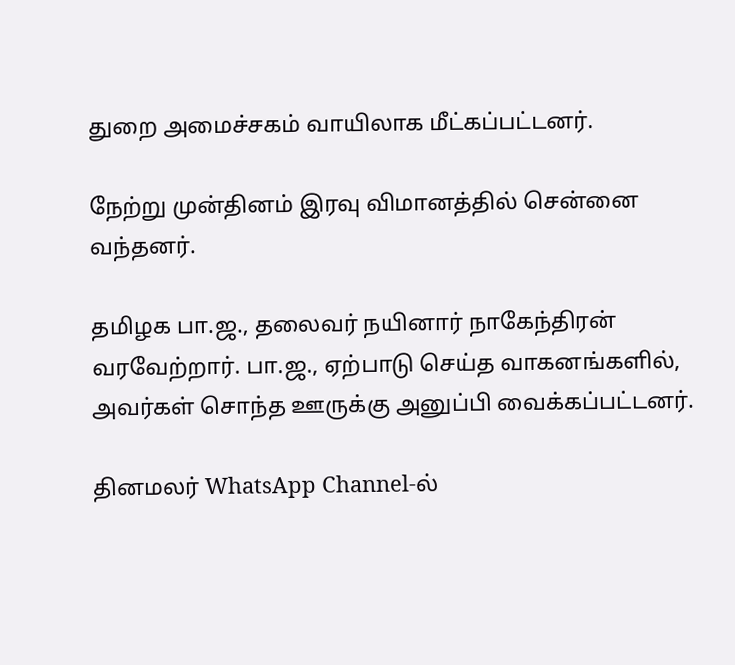துறை அமைச்சகம் வாயிலாக மீட்கப்பட்டனர்.

நேற்று முன்தினம் இரவு விமானத்தில் சென்னை வந்தனர்.

தமிழக பா.ஜ., தலைவர் நயினார் நாகேந்திரன் வரவேற்றார். பா.ஜ., ஏற்பாடு செய்த வாகனங்களில், அவர்கள் சொந்த ஊருக்கு அனுப்பி வைக்கப்பட்டனர்.

தினமலர் WhatsApp Channel-ல்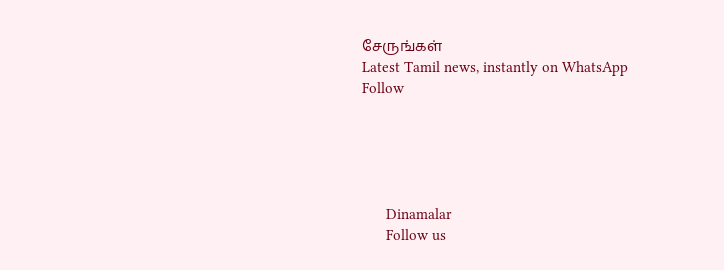சேருங்கள்
Latest Tamil news, instantly on WhatsApp
Follow





      Dinamalar
      Follow us